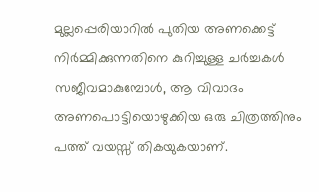മുല്ലപ്പെരിയാറില്‍ പുതിയ അണക്കെട്ട് നിര്‍മ്മിക്കുന്നതിനെ കുറിച്ചുള്ള ചര്‍ച്ചകള്‍ സജീവമാകുമ്പോള്‍, ആ വിവാദം അണപൊട്ടിയൊഴുക്കിയ ഒരു ചിത്രത്തിനും പത്ത് വയസ്സ് തികയുകയാണ്.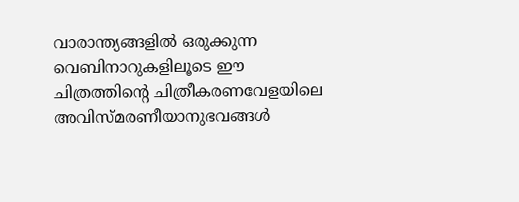വാരാന്ത്യങ്ങളില്‍ ഒരുക്കുന്ന വെബിനാറുകളിലൂടെ ഈ ചിത്രത്തിന്റെ ചിത്രീകരണവേളയിലെ അവിസ്മരണീയാനുഭവങ്ങള്‍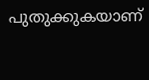പുതുക്കുകയാണ്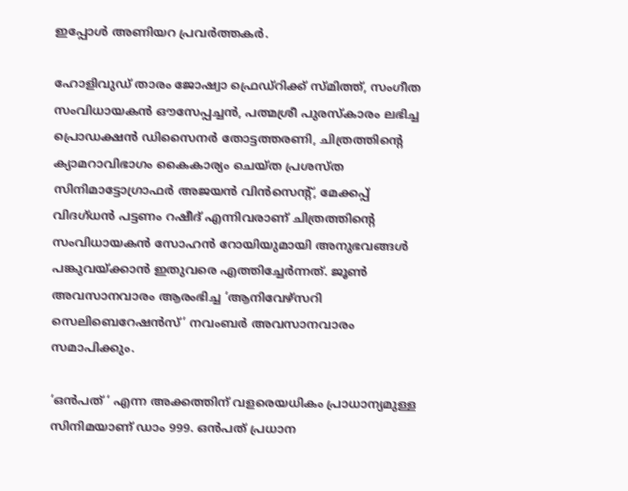ഇപ്പോള്‍ അണിയറ പ്രവര്‍ത്തകര്‍.

ഹോളിവുഡ് താരം ജോഷ്വാ ഫ്രെഡ്റിക്ക് സ്മിത്ത്, സംഗീത സംവിധായകന്‍ ഔസേപ്പച്ചന്‍, പത്മശ്രീ പുരസ്കാരം ലഭിച്ച പ്രൊഡക്ഷന്‍ ഡിസൈനര്‍ തോട്ടത്തരണി, ചിത്രത്തിന്റെ ക്യാമറാവിഭാഗം കൈകാര്യം ചെയ്ത പ്രശസ്ത സിനിമാട്ടോഗ്രാഫര്‍ അജയന്‍ വിന്‍സെന്റ്, മേക്കപ്പ് വിദഗ്ധന്‍ പട്ടണം റഷീദ് എന്നിവരാണ് ചിത്രത്തിന്റെ സംവിധായകന്‍ സോഹന്‍ റോയിയുമായി അനുഭവങ്ങള്‍ പങ്കുവയ്ക്കാന്‍ ഇതുവരെ എത്തിച്ചേര്‍ന്നത്. ജൂണ്‍ അവസാനവാരം ആരംഭിച്ച ‘ആനിവേഴ്‌സറി സെലിബെറേഷന്‍സ്’ നവംബര്‍ അവസാനവാരം സമാപിക്കും.

‘ഒന്‍പത് ‘ എന്ന അക്കത്തിന് വളരെയധികം പ്രാധാന്യമുള്ള സിനിമയാണ് ഡാം 999. ഒന്‍പത് പ്രധാന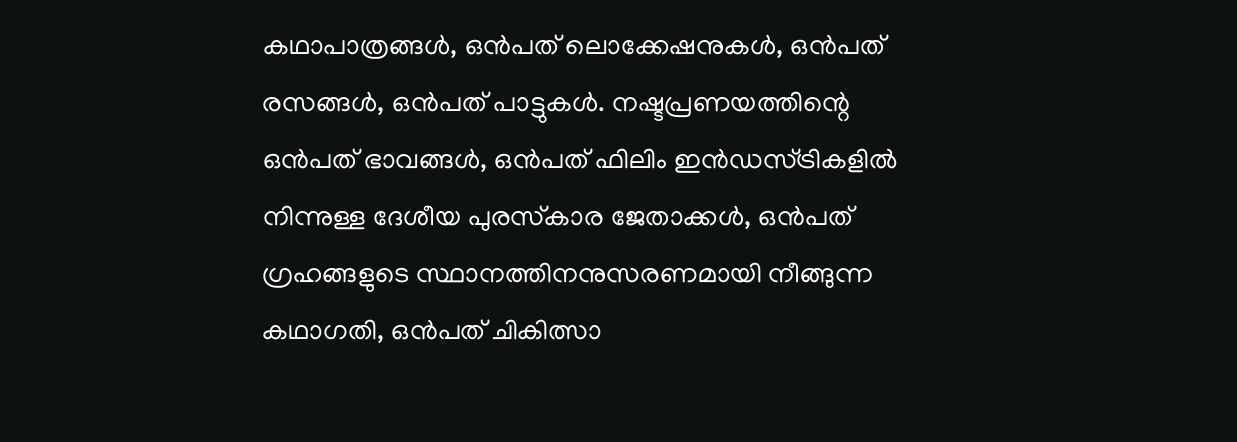കഥാപാത്രങ്ങള്‍, ഒന്‍പത് ലൊക്കേഷനുകള്‍, ഒന്‍പത് രസങ്ങള്‍, ഒന്‍പത് പാട്ടുകള്‍. നഷ്ടപ്രണയത്തിന്റെ ഒന്‍പത് ഭാവങ്ങള്‍, ഒന്‍പത് ഫിലിം ഇന്‍ഡസ്ട്രികളില്‍ നിന്നുള്ള ദേശീയ പുരസ്‌കാര ജേതാക്കള്‍, ഒന്‍പത് ഗ്രഹങ്ങളുടെ സ്ഥാനത്തിനനുസരണമായി നീങ്ങുന്ന കഥാഗതി, ഒന്‍പത് ചികിത്സാ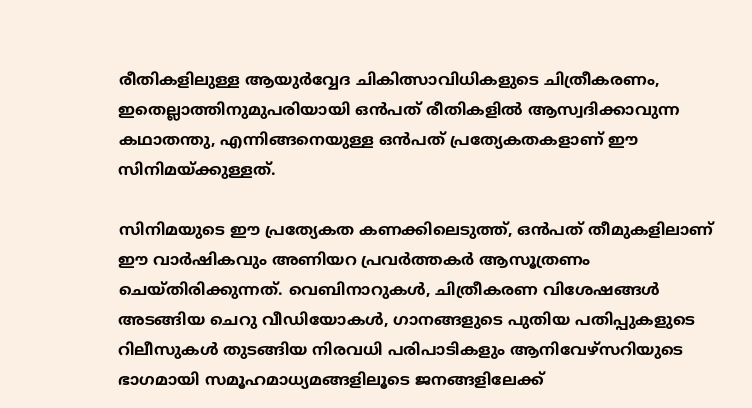രീതികളിലുള്ള ആയുര്‍വ്വേദ ചികിത്സാവിധികളുടെ ചിത്രീകരണം, ഇതെല്ലാത്തിനുമുപരിയായി ഒന്‍പത് രീതികളില്‍ ആസ്വദിക്കാവുന്ന കഥാതന്തു, എന്നിങ്ങനെയുള്ള ഒന്‍പത് പ്രത്യേകതകളാണ് ഈ സിനിമയ്ക്കുള്ളത്.

സിനിമയുടെ ഈ പ്രത്യേകത കണക്കിലെടുത്ത്, ഒന്‍പത് തീമുകളിലാണ് ഈ വാര്‍ഷികവും അണിയറ പ്രവര്‍ത്തകര്‍ ആസൂത്രണം ചെയ്തിരിക്കുന്നത്. വെബിനാറുകള്‍, ചിത്രീകരണ വിശേഷങ്ങള്‍ അടങ്ങിയ ചെറു വീഡിയോകള്‍, ഗാനങ്ങളുടെ പുതിയ പതിപ്പുകളുടെ റിലീസുകള്‍ തുടങ്ങിയ നിരവധി പരിപാടികളും ആനിവേഴ്സറിയുടെ ഭാഗമായി സമൂഹമാധ്യമങ്ങളിലൂടെ ജനങ്ങളിലേക്ക്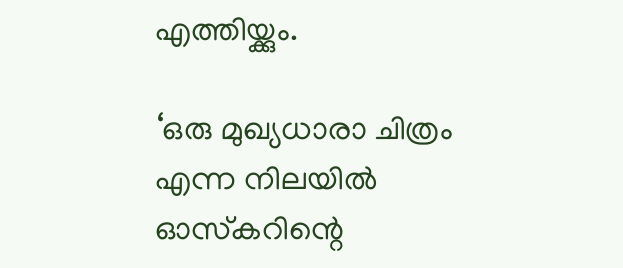എത്തിയ്ക്കും.

‘ഒരു മുഖ്യധാരാ ചിത്രം എന്ന നിലയില്‍ ഓസ്‌കറിന്റെ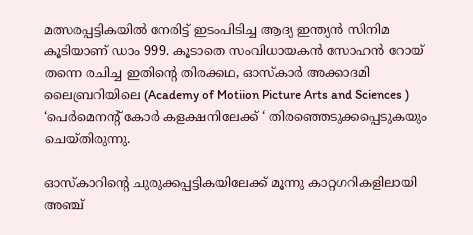മത്സരപ്പട്ടികയില്‍ നേരിട്ട് ഇടംപിടിച്ച ആദ്യ ഇന്ത്യന്‍ സിനിമ കൂടിയാണ് ഡാം 999. കൂടാതെ സംവിധായകന്‍ സോഹന്‍ റോയ് തന്നെ രചിച്ച ഇതിന്റെ തിരക്കഥ, ഓസ്കാര്‍ അക്കാദമി ലൈബ്രറിയിലെ (Academy of Motiion Picture Arts and Sciences ) ‘പെര്‍മെനന്റ് കോര്‍ കളക്ഷനിലേക്ക് ‘ തിരഞ്ഞെടുക്കപ്പെടുകയും ചെയ്തിരുന്നു.

ഓസ്‌കാറിന്റെ ചുരുക്കപ്പട്ടികയിലേക്ക് മൂന്നു കാറ്റഗറികളിലായി അഞ്ച്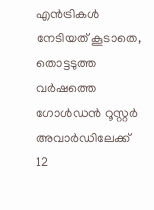എന്‍ട്രികള്‍ നേടിയത് കൂടാതെ, തൊട്ടടുത്ത വര്‍ഷത്തെ ഗോള്‍ഡന്‍ റൂസ്റ്റര്‍ അവാര്‍ഡിലേക്ക് 12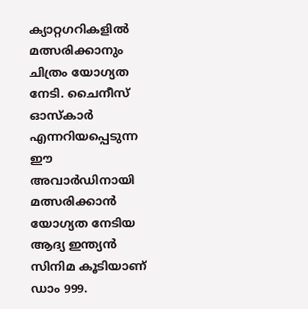ക്യാറ്റഗറികളില്‍ മത്സരിക്കാനും ചിത്രം യോഗ്യത നേടി. ചൈനീസ് ഓസ്കാര്‍ എന്നറിയപ്പെടുന്ന ഈ അവാര്‍ഡിനായി മത്സരിക്കാന്‍ യോഗ്യത നേടിയ ആദ്യ ഇന്ത്യന്‍ സിനിമ കൂടിയാണ് ഡാം 999.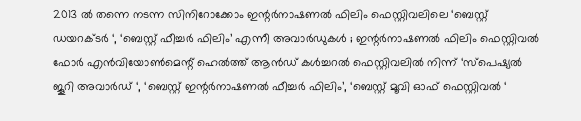2013 ല്‍ തന്നെ നടന്ന സിനിറോക്കോം ഇന്റര്‍നാഷണല്‍ ഫിലിം ഫെസ്റ്റിവലിലെ ‘ബെസ്റ്റ് ഡയറക്ടര്‍ ‘, ‘ബെസ്റ്റ് ഫീച്ചര്‍ ഫിലിം’ എന്നീ അവാര്‍ഡുകള്‍ ; ഇന്റര്‍നാഷണല്‍ ഫിലിം ഫെസ്റ്റിവല്‍ ഫോര്‍ എന്‍വിയോണ്‍മെന്റ് ഹെല്‍ത്ത് ആന്‍ഡ് കള്‍ച്ചറല്‍ ഫെസ്റ്റിവലില്‍ നിന്ന് ‘സ്പെഷ്യല്‍ ജൂറി അവാര്‍ഡ് ‘, ‘ബെസ്റ്റ് ഇന്റര്‍നാഷണല്‍ ഫീച്ചര്‍ ഫിലിം’, ‘ബെസ്റ്റ് മൂവി ഓഫ് ഫെസ്റ്റിവല്‍ ‘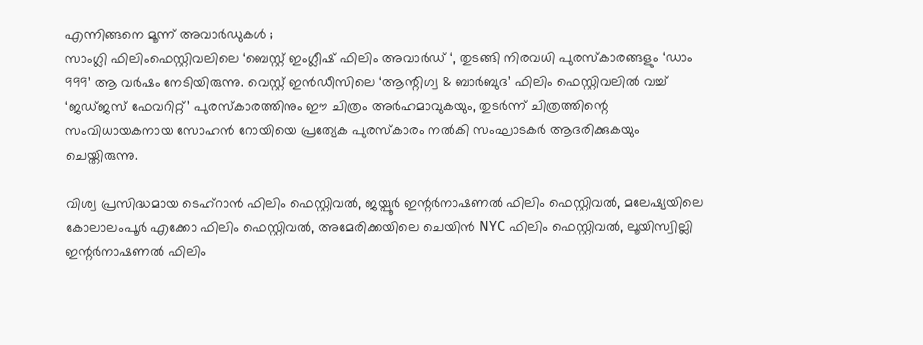എന്നിങ്ങനെ മൂന്ന് അവാര്‍ഡുകള്‍ ;
സാംഗ്ലി ഫിലിംഫെസ്റ്റിവലിലെ ‘ബെസ്റ്റ് ഇംഗ്ലീഷ് ഫിലിം അവാര്‍ഡ് ‘, തുടങ്ങി നിരവധി പുരസ്‌കാരങ്ങളും ‘ഡാം 999’ ആ വര്‍ഷം നേടിയിരുന്നു. വെസ്റ്റ്‌ ഇന്‍ഡീസിലെ ‘ആന്റിഗ്വ & ബാര്‍ബുദ’ ഫിലിം ഫെസ്റ്റിവലില്‍ വച്ച്‌ ‘ജഡ്ജസ് ഫേവറിറ്റ്’ പുരസ്‌കാരത്തിനും ഈ ചിത്രം അര്‍ഹമാവുകയും, തുടര്‍ന്ന് ചിത്രത്തിന്റെ സംവിധായകനായ സോഹന്‍ റോയിയെ പ്രത്യേക പുരസ്‌കാരം നല്‍കി സംഘാടകര്‍ ആദരിക്കുകയും ചെയ്തിരുന്നു.

വിശ്വ പ്രസിദ്ധമായ ടെഹ്‌റാന്‍ ഫിലിം ഫെസ്റ്റിവല്‍, ജയ്പൂര്‍ ഇന്റര്‍നാഷണല്‍ ഫിലിം ഫെസ്റ്റിവല്‍, മലേഷ്യയിലെ കോലാലംപൂര്‍ എക്കോ ഫിലിം ഫെസ്റ്റിവല്‍, അമേരിക്കയിലെ ചെയിന്‍ NYC ഫിലിം ഫെസ്റ്റിവല്‍, ലൂയിസ്വില്ലി ഇന്റര്‍നാഷണല്‍ ഫിലിം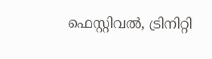ഫെസ്റ്റിവല്‍, ട്രിനിറ്റി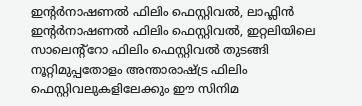ഇന്റര്‍നാഷണല്‍ ഫിലിം ഫെസ്റ്റിവല്‍, ലാഫ്ലിന്‍ ഇന്റര്‍നാഷണല്‍ ഫിലിം ഫെസ്റ്റിവല്‍, ഇറ്റലിയിലെ സാലെന്‍റ്റോ ഫിലിം ഫെസ്റ്റിവല്‍ തുടങ്ങി നൂറ്റിമുപ്പതോളം അന്താരാഷ്ട്ര ഫിലിം ഫെസ്റ്റിവലുകളിലേക്കും ഈ സിനിമ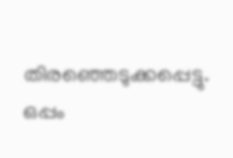തിരഞ്ഞെടുക്കപ്പെട്ടു. ഒപ്പം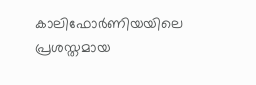കാലിഫോര്‍ണിയയിലെ പ്രശസ്തമായ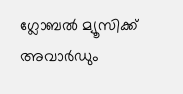ഗ്ലോബല്‍ മ്യൂസിക്ക് അവാര്‍ഡും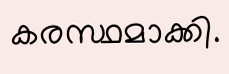കരസ്ഥമാക്കി.